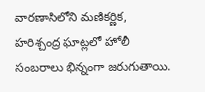వారణాసిలోని మణికర్ణిక, హరిశ్చంద్ర ఘాట్లలో హోలీ సంబరాలు భిన్నంగా జరుగుతాయి.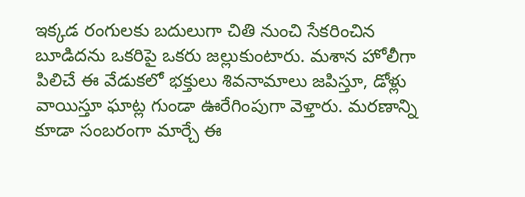ఇక్కడ రంగులకు బదులుగా చితి నుంచి సేకరించిన బూడిదను ఒకరిపై ఒకరు జల్లుకుంటారు. మశాన హోలీగా పిలిచే ఈ వేడుకలో భక్తులు శివనామాలు జపిస్తూ, డోళ్లు వాయిస్తూ ఘాట్ల గుండా ఊరేగింపుగా వెళ్తారు. మరణాన్ని కూడా సంబరంగా మార్చే ఈ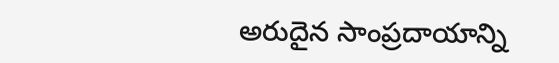అరుదైన సాంప్రదాయాన్ని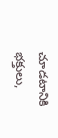చూడటానికి భక్తులు,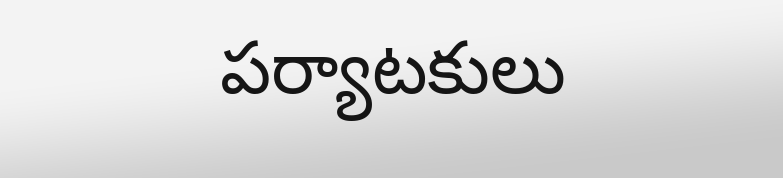పర్యాటకులు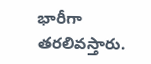భారీగా తరలివస్తారు.